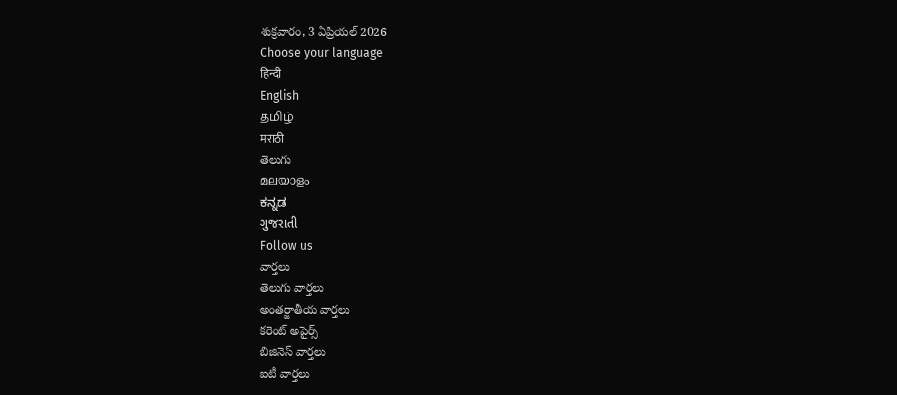శుక్రవారం, 3 ఏప్రియల్ 2026
Choose your language
हिन्दी
English
தமிழ்
मराठी
తెలుగు
മലയാളം
ಕನ್ನಡ
ગુજરાતી
Follow us
వార్తలు
తెలుగు వార్తలు
అంతర్జాతీయ వార్తలు
కరెంట్ అపైర్స్
బిజినెస్ వార్తలు
ఐటీ వార్తలు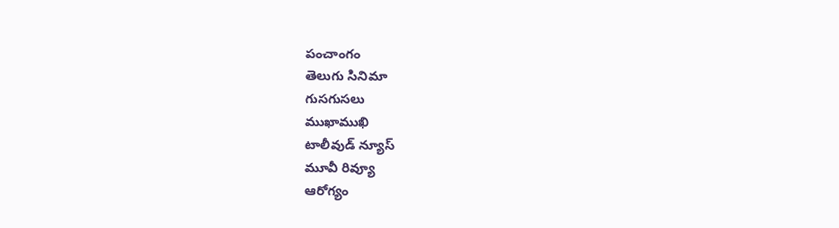పంచాంగం
తెలుగు సినిమా
గుసగుసలు
ముఖాముఖి
టాలీవుడ్ న్యూస్
మూవీ రివ్యూ
ఆరోగ్యం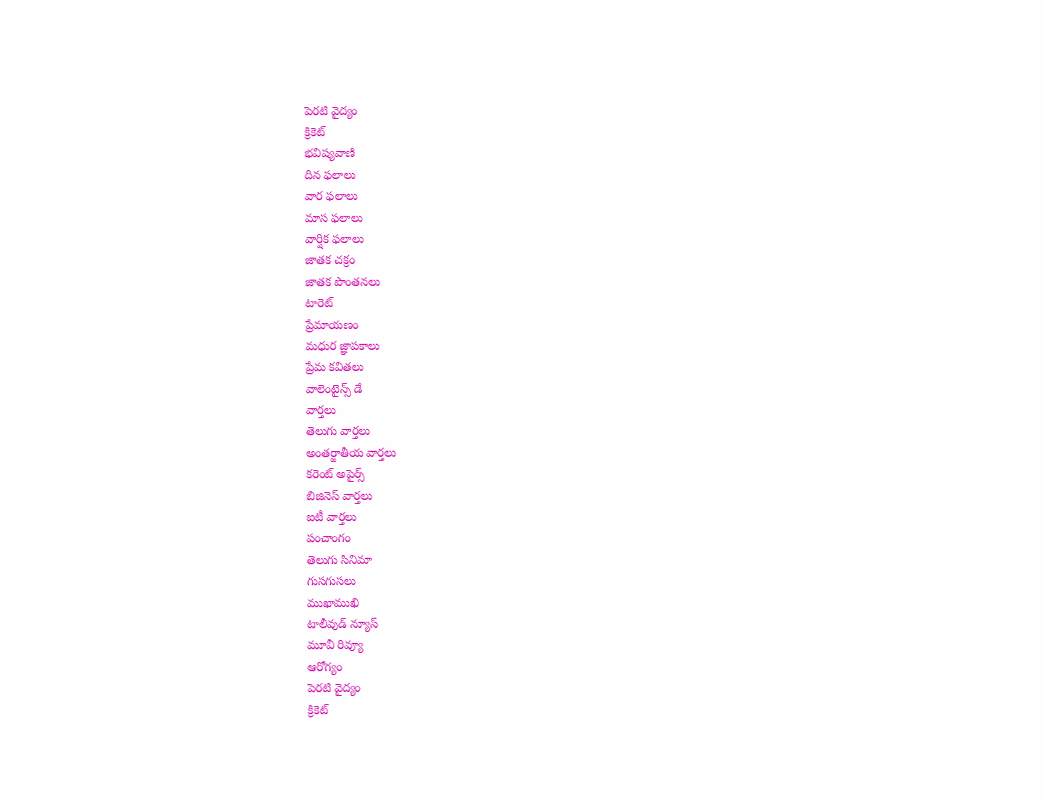పెరటి వైద్యం
క్రికెట్
భవిష్యవాణి
దిన ఫలాలు
వార ఫలాలు
మాస ఫలాలు
వార్షిక ఫలాలు
జాతక చక్రం
జాతక పొంతనలు
టారెట్
ప్రేమాయణం
మధుర జ్ఞాపకాలు
ప్రేమ కవితలు
వాలెంటైన్స్ డే
వార్తలు
తెలుగు వార్తలు
అంతర్జాతీయ వార్తలు
కరెంట్ అపైర్స్
బిజినెస్ వార్తలు
ఐటీ వార్తలు
పంచాంగం
తెలుగు సినిమా
గుసగుసలు
ముఖాముఖి
టాలీవుడ్ న్యూస్
మూవీ రివ్యూ
ఆరోగ్యం
పెరటి వైద్యం
క్రికెట్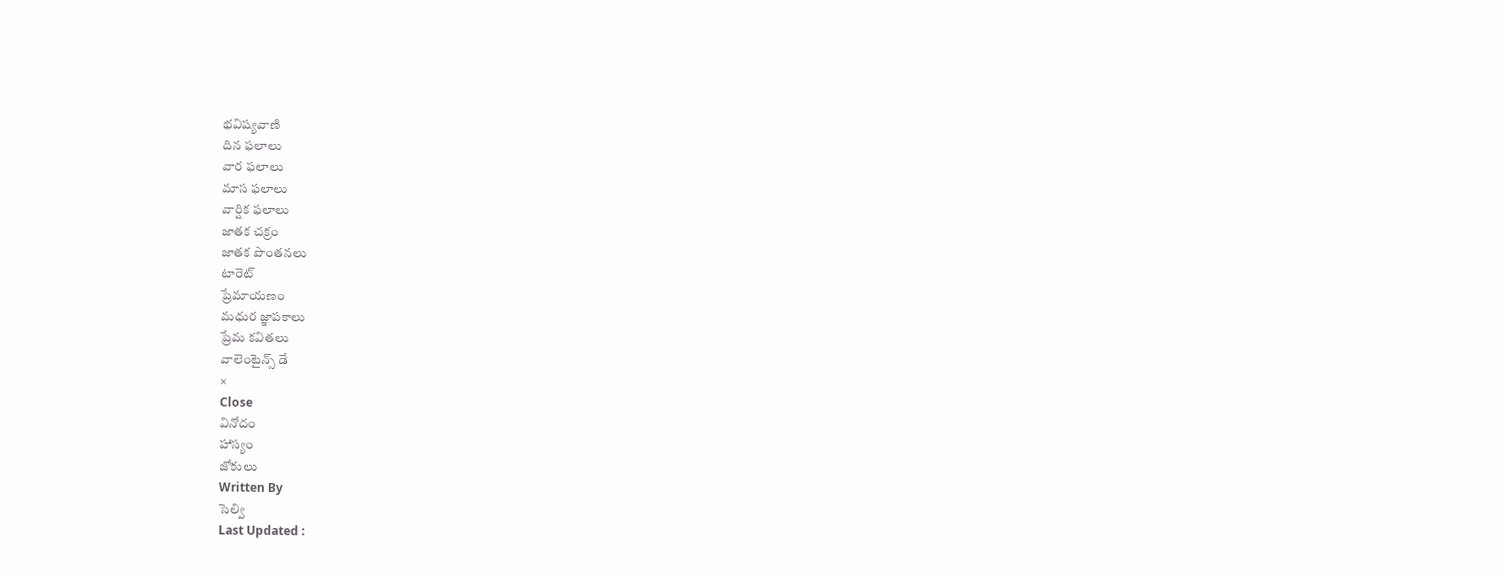భవిష్యవాణి
దిన ఫలాలు
వార ఫలాలు
మాస ఫలాలు
వార్షిక ఫలాలు
జాతక చక్రం
జాతక పొంతనలు
టారెట్
ప్రేమాయణం
మధుర జ్ఞాపకాలు
ప్రేమ కవితలు
వాలెంటైన్స్ డే
×
Close
వినోదం
హాస్యం
జోకులు
Written By
సెల్వి
Last Updated :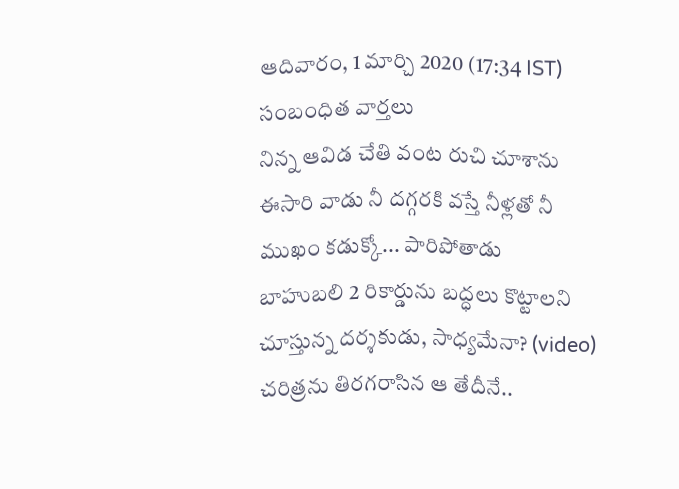ఆదివారం, 1 మార్చి 2020 (17:34 IST)
సంబంధిత వార్తలు
నిన్న ఆవిడ చేతి వంట రుచి చూశాను
ఈసారి వాడు నీ దగ్గరకి వస్తే నీళ్లతో నీ ముఖం కడుక్కో... పారిపోతాడు
బాహుబలి 2 రికార్డును బద్ధలు కొట్టాలని చూస్తున్న దర్శకుడు, సాధ్యమేనా? (video)
చరిత్రను తిరగరాసిన ఆ తేదీనే..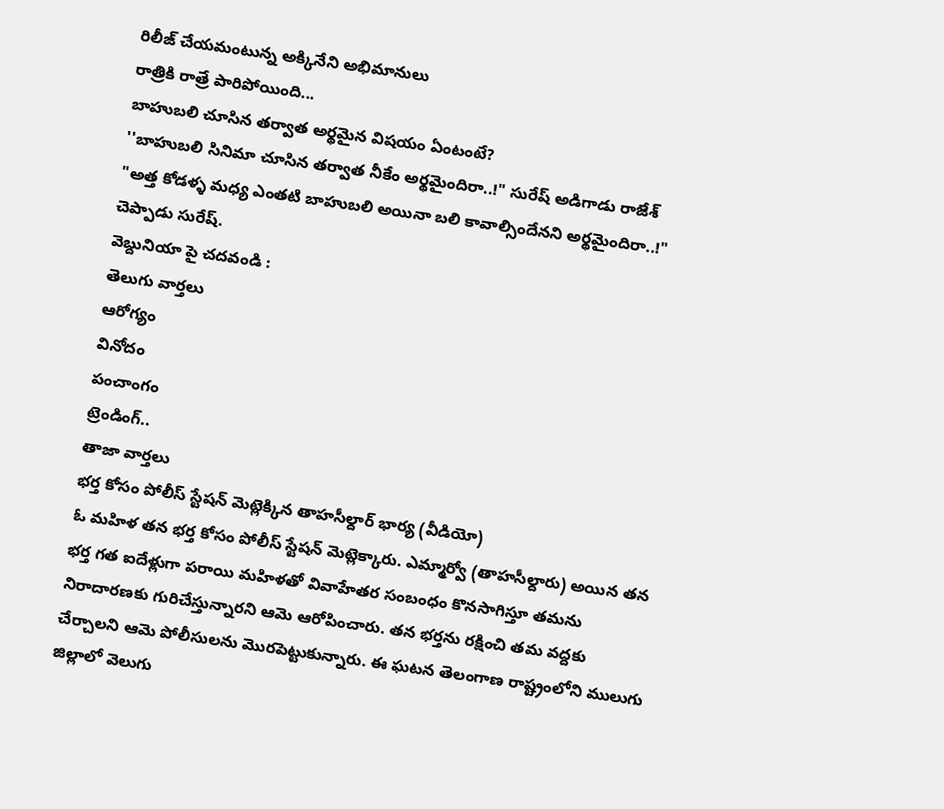రిలీజ్ చేయమంటున్న అక్కినేని అభిమానులు
రాత్రికి రాత్రే పారిపోయింది...
బాహుబలి చూసిన తర్వాత అర్థమైన విషయం ఏంటంటే?
''బాహుబలి సినిమా చూసిన తర్వాత నీకేం అర్థమైందిరా..!" సురేష్ అడిగాడు రాజేశ్
"అత్త కోడళ్ళ మధ్య ఎంతటి బాహుబలి అయినా బలి కావాల్సిందేనని అర్థమైందిరా..!" చెప్పాడు సురేష్.
వెబ్దునియా పై చదవండి :
తెలుగు వార్తలు
ఆరోగ్యం
వినోదం
పంచాంగం
ట్రెండింగ్..
తాజా వార్తలు
భర్త కోసం పోలీస్ స్టేషన్ మెట్లెక్కిన తాహసీల్దార్ భార్య (వీడియో)
ఓ మహిళ తన భర్త కోసం పోలీస్ స్టేషన్ మెట్లెక్కారు. ఎమ్మార్వో (తాహసీల్దారు) అయిన తన భర్త గత ఐదేళ్లుగా పరాయి మహిళతో వివాహేతర సంబంధం కొనసాగిస్తూ తమను నిరాదారణకు గురిచేస్తున్నారని ఆమె ఆరోపించారు. తన భర్తను రక్షించి తమ వద్దకు చేర్చాలని ఆమె పోలీసులను మొరపెట్టుకున్నారు. ఈ ఘటన తెలంగాణ రాష్ట్రంలోని ములుగు జిల్లాలో వెలుగు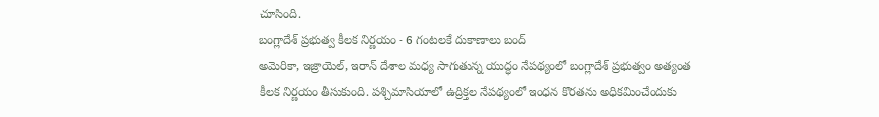చూసింది.
బంగ్లాదేశ్ ప్రభుత్వ కీలక నిర్ణయం - 6 గంటలకే దుకాణాలు బంద్
అమెరికా, ఇజ్రాయెల్, ఇరాన్ దేశాల మధ్య సాగుతున్న యుద్ధం నేపథ్యంలో బంగ్లాదేశ్ ప్రభుత్వం అత్యంత కీలక నిర్ణయం తీసుకుంది. పశ్చిమాసియాలో ఉద్రిక్తల నేపథ్యంలో ఇంధన కొరతను అధికమించేందుకు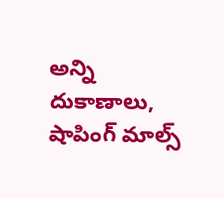అన్ని దుకాణాలు, షాపింగ్ మాల్స్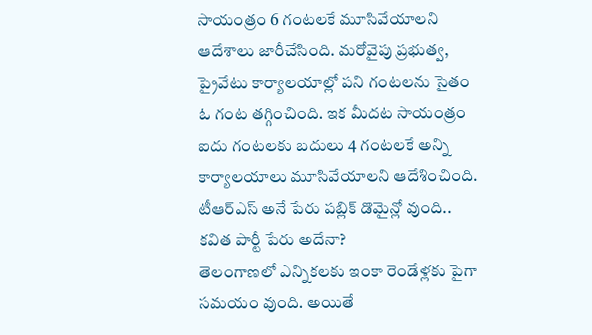సాయంత్రం 6 గంటలకే మూసివేయాలని ఆదేశాలు జారీచేసింది. మరోవైపు ప్రభుత్వ, ప్రైవేటు కార్యాలయాల్లో పని గంటలను సైతం ఓ గంట తగ్గించింది. ఇక మీదట సాయంత్రం ఐదు గంటలకు బదులు 4 గంటలకే అన్ని కార్యాలయాలు మూసివేయాలని ఆదేశించింది.
టీఆర్ఎస్ అనే పేరు పబ్లిక్ డొమైన్లో వుంది.. కవిత పార్టీ పేరు అదేనా?
తెలంగాణలో ఎన్నికలకు ఇంకా రెండేళ్లకు పైగా సమయం వుంది. అయితే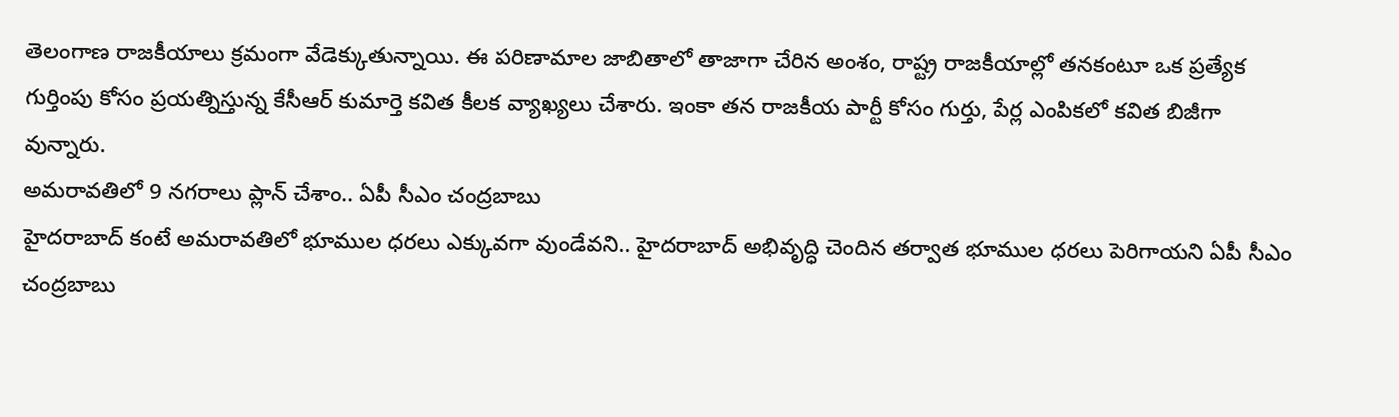తెలంగాణ రాజకీయాలు క్రమంగా వేడెక్కుతున్నాయి. ఈ పరిణామాల జాబితాలో తాజాగా చేరిన అంశం, రాష్ట్ర రాజకీయాల్లో తనకంటూ ఒక ప్రత్యేక గుర్తింపు కోసం ప్రయత్నిస్తున్న కేసీఆర్ కుమార్తె కవిత కీలక వ్యాఖ్యలు చేశారు. ఇంకా తన రాజకీయ పార్టీ కోసం గుర్తు, పేర్ల ఎంపికలో కవిత బిజీగా వున్నారు.
అమరావతిలో 9 నగరాలు ప్లాన్ చేశాం.. ఏపీ సీఎం చంద్రబాబు
హైదరాబాద్ కంటే అమరావతిలో భూముల ధరలు ఎక్కువగా వుండేవని.. హైదరాబాద్ అభివృద్ధి చెందిన తర్వాత భూముల ధరలు పెరిగాయని ఏపీ సీఎం చంద్రబాబు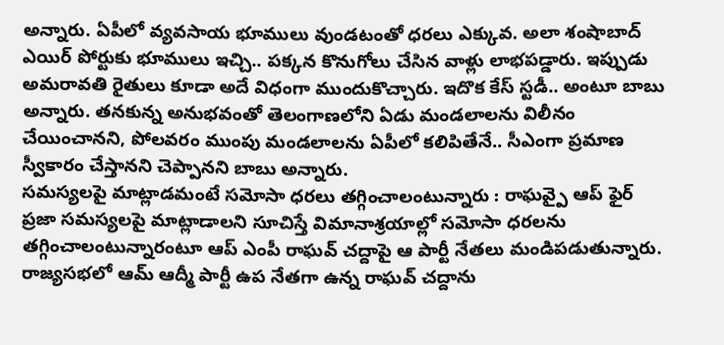అన్నారు. ఏపీలో వ్యవసాయ భూములు వుండటంతో ధరలు ఎక్కువ. అలా శంషాబాద్ ఎయిర్ పోర్టుకు భూములు ఇచ్చి.. పక్కన కొనుగోలు చేసిన వాళ్లు లాభపడ్డారు. ఇప్పుడు అమరావతి రైతులు కూడా అదే విధంగా ముందుకొచ్చారు. ఇదొక కేస్ స్టడీ.. అంటూ బాబు అన్నారు. తనకున్న అనుభవంతో తెలంగాణలోని ఏడు మండలాలను విలీనం చేయించానని, పోలవరం ముంపు మండలాలను ఏపీలో కలిపితేనే.. సీఎంగా ప్రమాణ స్వీకారం చేస్తానని చెప్పానని బాబు అన్నారు.
సమస్యలపై మాట్లాడమంటే సమోసా ధరలు తగ్గించాలంటున్నారు : రాఘవ్పై ఆప్ ఫైర్
ప్రజా సమస్యలపై మాట్లాడాలని సూచిస్తే విమానాశ్రయాల్లో సమోసా ధరలను తగ్గించాలంటున్నారంటూ ఆప్ ఎంపీ రాఘవ్ చద్దాపై ఆ పార్టీ నేతలు మండిపడుతున్నారు. రాజ్యసభలో ఆమ్ ఆద్మీ పార్టీ ఉప నేతగా ఉన్న రాఘవ్ చద్దాను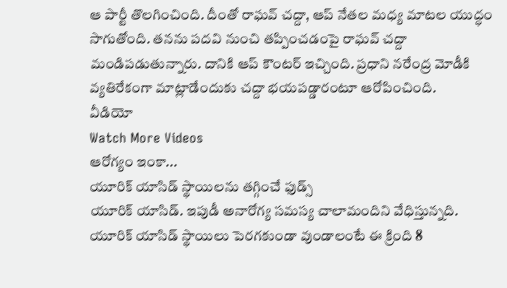ఆ పార్టీ తొలగించింది. దీంతో రాఘవ్ చద్దా, ఆప్ నేతల మధ్య మాటల యుద్ధం సాగుతోంది. తనను పదవి నుంచి తప్పించడంపై రాఘవ్ చద్దా మండిపడుతున్నారు. దానికి ఆప్ కౌంటర్ ఇచ్చింది. ప్రధాని నరేంద్ర మోడీకి వ్యతిరేకంగా మాట్లాడేందుకు చద్దా భయపడ్డారంటూ ఆరోపించింది.
వీడియో
Watch More Videos
ఆరోగ్యం ఇంకా...
యూరిక్ యాసిడ్ స్థాయిలను తగ్గించే ఫుడ్స్
యూరిక్ యాసిడ్. ఇపుడీ అనారోగ్య సమస్య చాలామందిని వేధిస్తున్నది. యూరిక్ యాసిడ్ స్థాయిలు పెరగకుండా వుండాలంటే ఈ క్రింది 8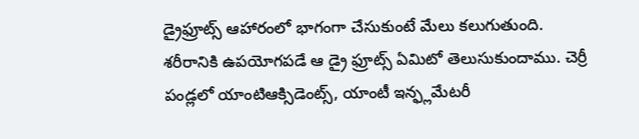డ్రైఫ్రూట్స్ ఆహారంలో భాగంగా చేసుకుంటే మేలు కలుగుతుంది. శరీరానికి ఉపయోగపడే ఆ డ్రై ఫ్రూట్స్ ఏమిటో తెలుసుకుందాము. చెర్రీ పండ్లలో యాంటిఆక్సిడెంట్స్, యాంటీ ఇన్ఫ్లమేటరీ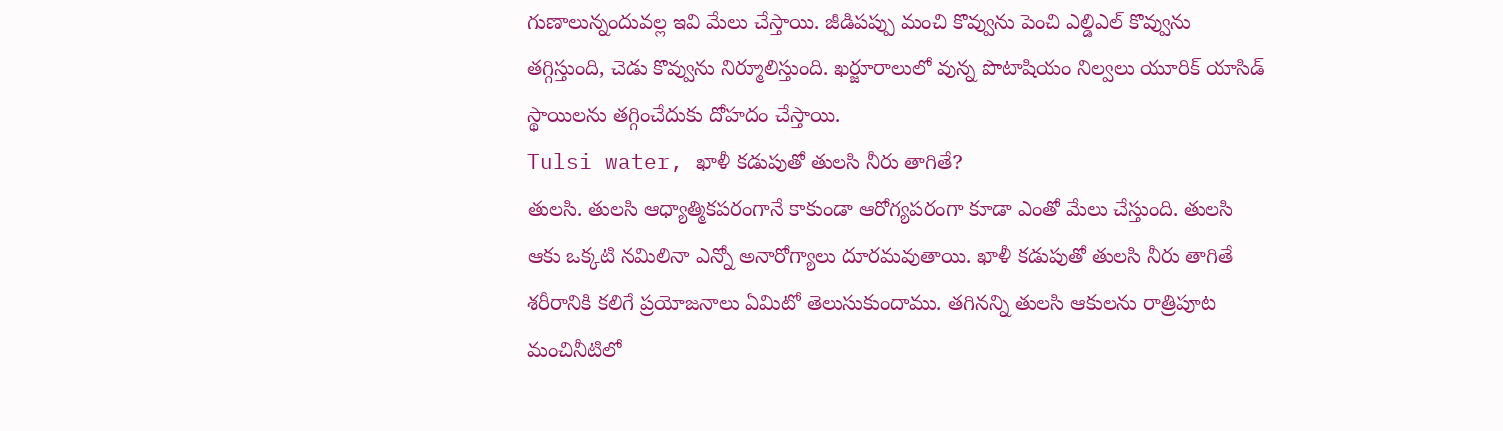గుణాలున్నందువల్ల ఇవి మేలు చేస్తాయి. జీడిపప్పు మంచి కొవ్వును పెంచి ఎల్డిఎల్ కొవ్వును తగ్గిస్తుంది, చెడు కొవ్వును నిర్మూలిస్తుంది. ఖర్జూరాలులో వున్న పొటాషియం నిల్వలు యూరిక్ యాసిడ్ స్థాయిలను తగ్గించేదుకు దోహదం చేస్తాయి.
Tulsi water, ఖాళీ కడుపుతో తులసి నీరు తాగితే?
తులసి. తులసి ఆధ్యాత్మికపరంగానే కాకుండా ఆరోగ్యపరంగా కూడా ఎంతో మేలు చేస్తుంది. తులసి ఆకు ఒక్కటి నమిలినా ఎన్నో అనారోగ్యాలు దూరమవుతాయి. ఖాళీ కడుపుతో తులసి నీరు తాగితే శరీరానికి కలిగే ప్రయోజనాలు ఏమిటో తెలుసుకుందాము. తగినన్ని తులసి ఆకులను రాత్రిపూట మంచినీటిలో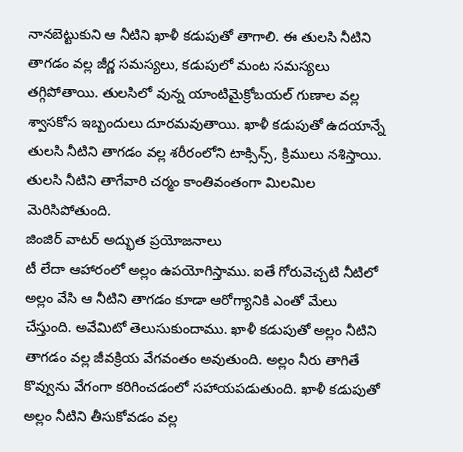నానబెట్టుకుని ఆ నీటిని ఖాళీ కడుపుతో తాగాలి. ఈ తులసి నీటిని తాగడం వల్ల జీర్ణ సమస్యలు, కడుపులో మంట సమస్యలు తగ్గిపోతాయి. తులసిలో వున్న యాంటిమైక్రోబయల్ గుణాల వల్ల శ్వాసకోస ఇబ్బందులు దూరమవుతాయి. ఖాళీ కడుపుతో ఉదయాన్నే తులసి నీటిని తాగడం వల్ల శరీరంలోని టాక్సిన్స్, క్రిములు నశిస్తాయి. తులసి నీటిని తాగేవారి చర్మం కాంతివంతంగా మిలమిల మెరిసిపోతుంది.
జింజిర్ వాటర్ అద్భుత ప్రయోజనాలు
టీ లేదా ఆహారంలో అల్లం ఉపయోగిస్తాము. ఐతే గోరువెచ్చటి నీటిలో అల్లం వేసి ఆ నీటిని తాగడం కూడా ఆరోగ్యానికి ఎంతో మేలు చేస్తుంది. అవేమిటో తెలుసుకుందాము. ఖాళీ కడుపుతో అల్లం నీటిని తాగడం వల్ల జీవక్రియ వేగవంతం అవుతుంది. అల్లం నీరు తాగితే కొవ్వును వేగంగా కరిగించడంలో సహాయపడుతుంది. ఖాళీ కడుపుతో అల్లం నీటిని తీసుకోవడం వల్ల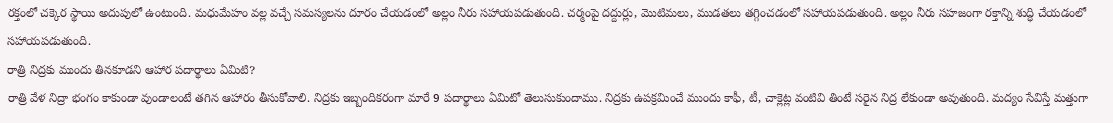రక్తంలో చక్కెర స్థాయి అదుపులో ఉంటుంది. మధుమేహం వల్ల వచ్చే సమస్యలను దూరం చేయడంలో అల్లం నీరు సహాయపడుతుంది. చర్మంపై దద్దుర్లు, మొటిమలు, ముడతలు తగ్గించడంలో సహాయపడుతుంది. అల్లం నీరు సహజంగా రక్తాన్ని శుద్ధి చేయడంలో సహాయపడుతుంది.
రాత్రి నిద్రకు ముందు తినకూడని ఆహార పదార్థాలు ఏమిటి?
రాత్రి వేళ నిద్రా భంగం కాకుండా వుండాలంటే తగిన ఆహారం తీసుకోవాలి. నిద్రకు ఇబ్బందికరంగా మారే 9 పదార్థాలు ఏమిటో తెలుసుకుందాము. నిద్రకు ఉపక్రమించే ముందు కాఫీ, టీ, చాక్లెట్ల వంటివి తింటే సరైన నిద్ర లేకుండా అవుతుంది. మద్యం సేవిస్తే మత్తుగా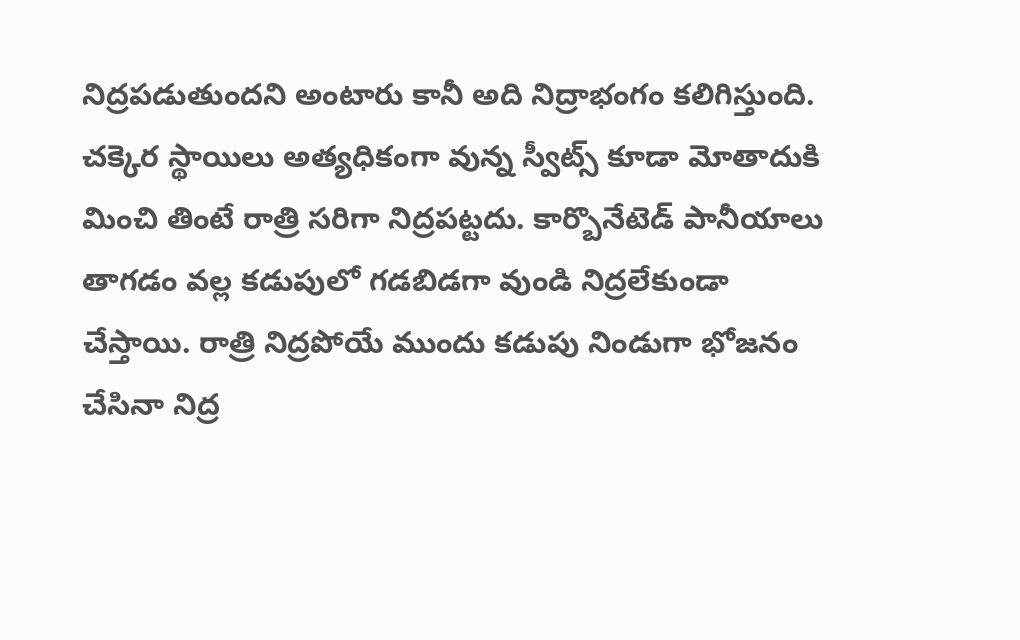నిద్రపడుతుందని అంటారు కానీ అది నిద్రాభంగం కలిగిస్తుంది. చక్కెర స్థాయిలు అత్యధికంగా వున్న స్వీట్స్ కూడా మోతాదుకి మించి తింటే రాత్రి సరిగా నిద్రపట్టదు. కార్బొనేటెడ్ పానీయాలు తాగడం వల్ల కడుపులో గడబిడగా వుండి నిద్రలేకుండా చేస్తాయి. రాత్రి నిద్రపోయే ముందు కడుపు నిండుగా భోజనం చేసినా నిద్ర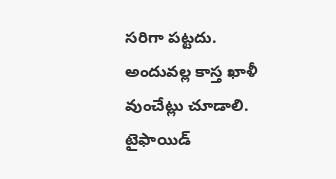సరిగా పట్టదు. అందువల్ల కాస్త ఖాళీ వుంచేట్లు చూడాలి.
టైఫాయిడ్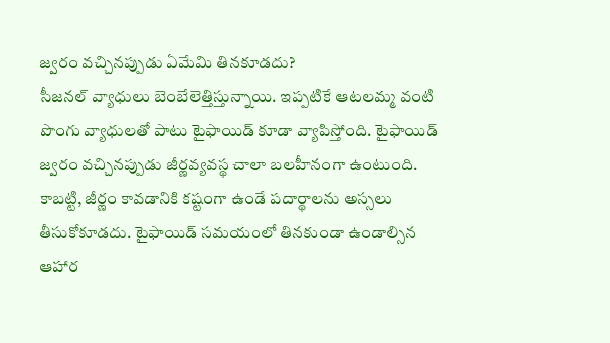జ్వరం వచ్చినప్పుడు ఏమేమి తినకూడదు?
సీజనల్ వ్యాధులు బెంబేలెత్తిస్తున్నాయి. ఇప్పటికే ఆటలమ్మ వంటి పొంగు వ్యాధులతో పాటు టైఫాయిడ్ కూడా వ్యాపిస్తోంది. టైఫాయిడ్ జ్వరం వచ్చినప్పుడు జీర్ణవ్యవస్థ చాలా బలహీనంగా ఉంటుంది. కాబట్టి, జీర్ణం కావడానికి కష్టంగా ఉండే పదార్థాలను అస్సలు తీసుకోకూడదు. టైఫాయిడ్ సమయంలో తినకుండా ఉండాల్సిన ఆహార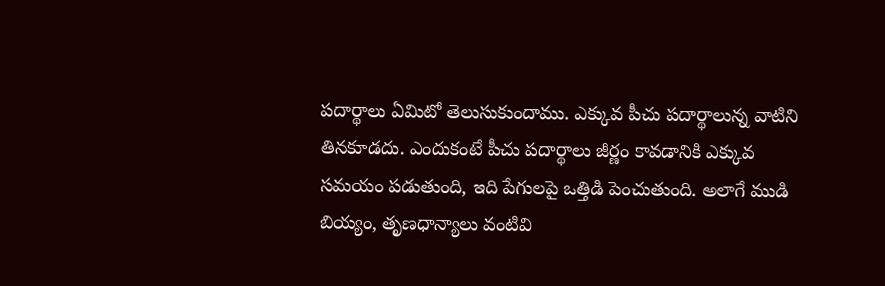పదార్థాలు ఏమిటో తెలుసుకుందాము. ఎక్కువ పీచు పదార్థాలున్న వాటిని తినకూడదు. ఎందుకంటే పీచు పదార్థాలు జీర్ణం కావడానికి ఎక్కువ సమయం పడుతుంది, ఇది పేగులపై ఒత్తిడి పెంచుతుంది. అలాగే ముడి బియ్యం, తృణధాన్యాలు వంటివి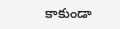కాకుండా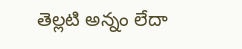తెల్లటి అన్నం లేదా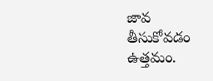జావ తీసుకోవడం ఉత్తమం.